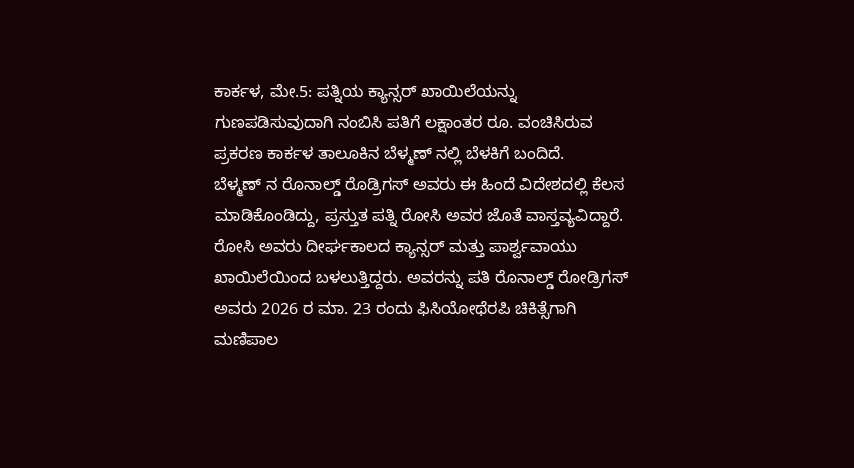ಕಾರ್ಕಳ, ಮೇ.5: ಪತ್ನಿಯ ಕ್ಯಾನ್ಸರ್ ಖಾಯಿಲೆಯನ್ನು ಗುಣಪಡಿಸುವುದಾಗಿ ನಂಬಿಸಿ ಪತಿಗೆ ಲಕ್ಷಾಂತರ ರೂ. ವಂಚಿಸಿರುವ ಪ್ರಕರಣ ಕಾರ್ಕಳ ತಾಲೂಕಿನ ಬೆಳ್ಮಣ್ ನಲ್ಲಿ ಬೆಳಕಿಗೆ ಬಂದಿದೆ.
ಬೆಳ್ಮಣ್ ನ ರೊನಾಲ್ಡ್ ರೊಡ್ರಿಗಸ್ ಅವರು ಈ ಹಿಂದೆ ವಿದೇಶದಲ್ಲಿ ಕೆಲಸ ಮಾಡಿಕೊಂಡಿದ್ದು, ಪ್ರಸ್ತುತ ಪತ್ನಿ ರೋಸಿ ಅವರ ಜೊತೆ ವಾಸ್ತವ್ಯವಿದ್ದಾರೆ. ರೋಸಿ ಅವರು ದೀರ್ಘಕಾಲದ ಕ್ಯಾನ್ಸರ್ ಮತ್ತು ಪಾರ್ಶ್ವವಾಯು ಖಾಯಿಲೆಯಿಂದ ಬಳಲುತ್ತಿದ್ದರು. ಅವರನ್ನು ಪತಿ ರೊನಾಲ್ಡ್ ರೋಡ್ರಿಗಸ್ ಅವರು 2026 ರ ಮಾ. 23 ರಂದು ಫಿಸಿಯೋಥೆರಪಿ ಚಿಕಿತ್ಸೆಗಾಗಿ ಮಣಿಪಾಲ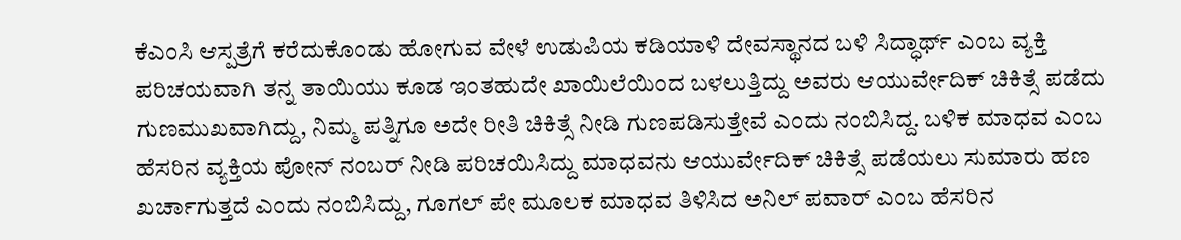ಕೆಎಂಸಿ ಆಸ್ಪತ್ರೆಗೆ ಕರೆದುಕೊಂಡು ಹೋಗುವ ವೇಳೆ ಉಡುಪಿಯ ಕಡಿಯಾಳಿ ದೇವಸ್ಥಾನದ ಬಳಿ ಸಿದ್ಧಾರ್ಥ್ ಎಂಬ ವ್ಯಕ್ತಿ ಪರಿಚಯವಾಗಿ ತನ್ನ ತಾಯಿಯು ಕೂಡ ಇಂತಹುದೇ ಖಾಯಿಲೆಯಿಂದ ಬಳಲುತ್ತಿದ್ದು ಅವರು ಆಯುರ್ವೇದಿಕ್ ಚಿಕಿತ್ಸೆ ಪಡೆದು ಗುಣಮುಖವಾಗಿದ್ದು, ನಿಮ್ಮ ಪತ್ನಿಗೂ ಅದೇ ರೀತಿ ಚಿಕಿತ್ಸೆ ನೀಡಿ ಗುಣಪಡಿಸುತ್ತೇವೆ ಎಂದು ನಂಬಿಸಿದ್ದ. ಬಳಿಕ ಮಾಧವ ಎಂಬ ಹೆಸರಿನ ವ್ಯಕ್ತಿಯ ಪೋನ್ ನಂಬರ್ ನೀಡಿ ಪರಿಚಯಿಸಿದ್ದು ಮಾಧವನು ಆಯುರ್ವೇದಿಕ್ ಚಿಕಿತ್ಸೆ ಪಡೆಯಲು ಸುಮಾರು ಹಣ ಖರ್ಚಾಗುತ್ತದೆ ಎಂದು ನಂಬಿಸಿದ್ದು, ಗೂಗಲ್ ಪೇ ಮೂಲಕ ಮಾಧವ ತಿಳಿಸಿದ ಅನಿಲ್ ಪವಾರ್ ಎಂಬ ಹೆಸರಿನ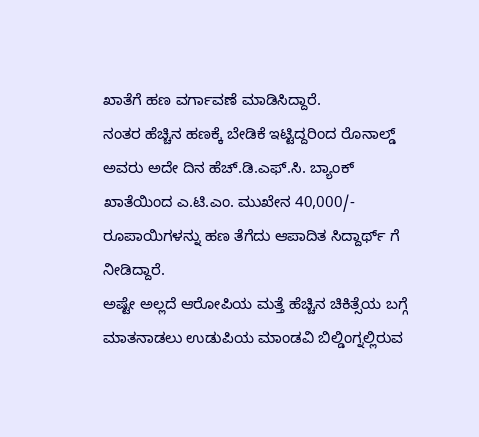ಖಾತೆಗೆ ಹಣ ವರ್ಗಾವಣೆ ಮಾಡಿಸಿದ್ದಾರೆ.
ನಂತರ ಹೆಚ್ಚಿನ ಹಣಕ್ಕೆ ಬೇಡಿಕೆ ಇಟ್ಟಿದ್ದರಿಂದ ರೊನಾಲ್ಡ್ ಅವರು ಅದೇ ದಿನ ಹೆಚ್.ಡಿ.ಎಫ್.ಸಿ. ಬ್ಯಾಂಕ್ ಖಾತೆಯಿಂದ ಎ.ಟಿ.ಎಂ. ಮುಖೇನ 40,000/- ರೂಪಾಯಿಗಳನ್ನು ಹಣ ತೆಗೆದು ಆಪಾದಿತ ಸಿದ್ದಾರ್ಥ್ ಗೆ ನೀಡಿದ್ದಾರೆ.
ಅಷ್ಟೇ ಅಲ್ಲದೆ ಆರೋಪಿಯ ಮತ್ತೆ ಹೆಚ್ಚಿನ ಚಿಕಿತ್ಸೆಯ ಬಗ್ಗೆ ಮಾತನಾಡಲು ಉಡುಪಿಯ ಮಾಂಡವಿ ಬಿಲ್ಡಿಂಗ್ನಲ್ಲಿರುವ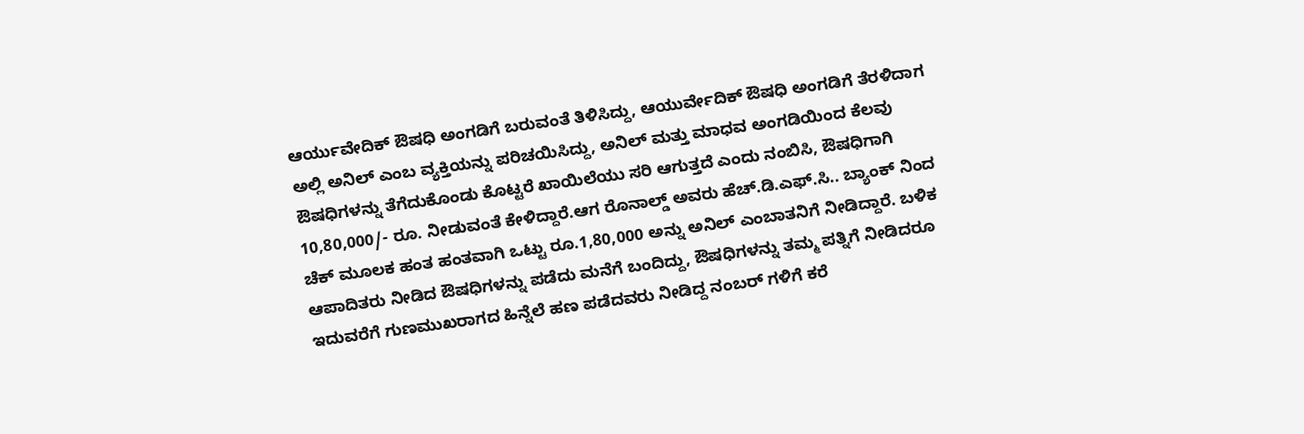ಆರ್ಯುವೇದಿಕ್ ಔಷಧಿ ಅಂಗಡಿಗೆ ಬರುವಂತೆ ತಿಳಿಸಿದ್ದು, ಆಯುರ್ವೇದಿಕ್ ಔಷಧಿ ಅಂಗಡಿಗೆ ತೆರಳಿದಾಗ ಅಲ್ಲಿ ಅನಿಲ್ ಎಂಬ ವ್ಯಕ್ತಿಯನ್ನು ಪರಿಚಯಿಸಿದ್ದು, ಅನಿಲ್ ಮತ್ತು ಮಾಧವ ಅಂಗಡಿಯಿಂದ ಕೆಲವು ಔಷಧಿಗಳನ್ನು ತೆಗೆದುಕೊಂಡು ಕೊಟ್ಟರೆ ಖಾಯಿಲೆಯು ಸರಿ ಆಗುತ್ತದೆ ಎಂದು ನಂಬಿಸಿ, ಔಷಧಿಗಾಗಿ 10,80,000/- ರೂ. ನೀಡುವಂತೆ ಕೇಳಿದ್ದಾರೆ.ಆಗ ರೊನಾಲ್ಡ್ ಅವರು ಹೆಚ್.ಡಿ.ಎಫ್.ಸಿ.. ಬ್ಯಾಂಕ್ ನಿಂದ ಚೆಕ್ ಮೂಲಕ ಹಂತ ಹಂತವಾಗಿ ಒಟ್ಟು ರೂ.1,80,000 ಅನ್ನು ಅನಿಲ್ ಎಂಬಾತನಿಗೆ ನೀಡಿದ್ದಾರೆ. ಬಳಿಕ ಆಪಾದಿತರು ನೀಡಿದ ಔಷಧಿಗಳನ್ನು ಪಡೆದು ಮನೆಗೆ ಬಂದಿದ್ದು, ಔಷಧಿಗಳನ್ನು ತಮ್ಮ ಪತ್ನಿಗೆ ನೀಡಿದರೂ ಇದುವರೆಗೆ ಗುಣಮುಖರಾಗದ ಹಿನ್ನೆಲೆ ಹಣ ಪಡೆದವರು ನೀಡಿದ್ದ ನಂಬರ್ ಗಳಿಗೆ ಕರೆ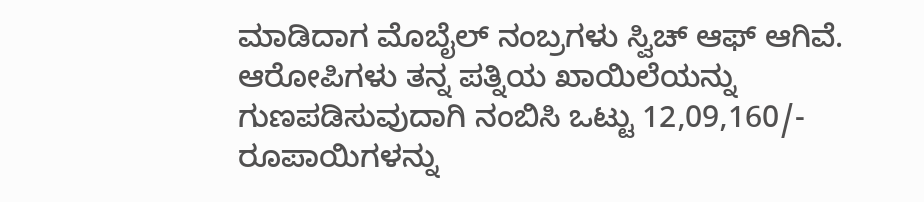ಮಾಡಿದಾಗ ಮೊಬೈಲ್ ನಂಬ್ರಗಳು ಸ್ವಿಚ್ ಆಫ್ ಆಗಿವೆ. ಆರೋಪಿಗಳು ತನ್ನ ಪತ್ನಿಯ ಖಾಯಿಲೆಯನ್ನು ಗುಣಪಡಿಸುವುದಾಗಿ ನಂಬಿಸಿ ಒಟ್ಟು 12,09,160/- ರೂಪಾಯಿಗಳನ್ನು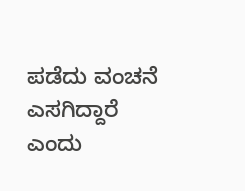ಪಡೆದು ವಂಚನೆ ಎಸಗಿದ್ದಾರೆ ಎಂದು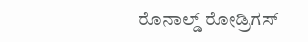ರೊನಾಲ್ಡ್ ರೋಡ್ರಿಗಸ್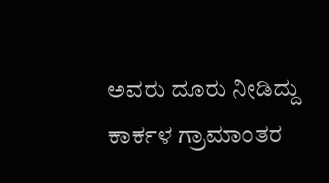ಅವರು ದೂರು ನೀಡಿದ್ದು ಕಾರ್ಕಳ ಗ್ರಾಮಾಂತರ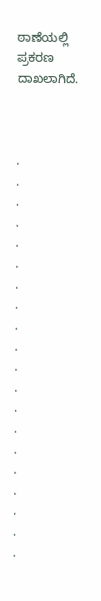ಠಾಣೆಯಲ್ಲಿ ಪ್ರಕರಣ ದಾಖಲಾಗಿದೆ.



.
.
.
.
.
.
.
.
.
.
.
.
.
.
.
.
.
.
.
.